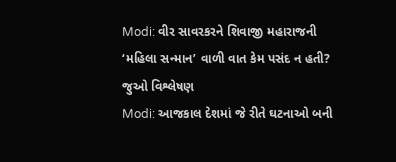Modi: વીર સાવરકરને શિવાજી મહારાજની ‘મહિલા સન્માન’ વાળી વાત કેમ પસંદ ન હતી? જુઓ વિશ્લેષણ
Modi: આજકાલ દેશમાં જે રીતે ઘટનાઓ બની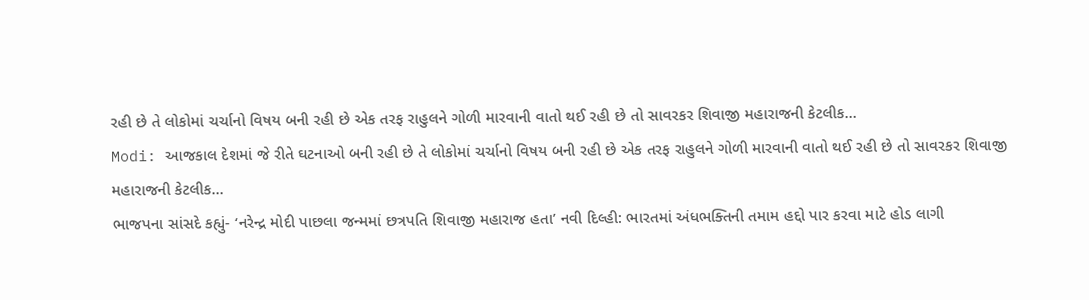રહી છે તે લોકોમાં ચર્ચાનો વિષય બની રહી છે એક તરફ રાહુલને ગોળી મારવાની વાતો થઈ રહી છે તો સાવરકર શિવાજી મહારાજની કેટલીક…
Modi: આજકાલ દેશમાં જે રીતે ઘટનાઓ બની રહી છે તે લોકોમાં ચર્ચાનો વિષય બની રહી છે એક તરફ રાહુલને ગોળી મારવાની વાતો થઈ રહી છે તો સાવરકર શિવાજી મહારાજની કેટલીક…
ભાજપના સાંસદે કહ્યું- ‘નરેન્દ્ર મોદી પાછલા જન્મમાં છત્રપતિ શિવાજી મહારાજ હતા’ નવી દિલ્હી: ભારતમાં અંધભક્તિની તમામ હદ્દો પાર કરવા માટે હોડ લાગી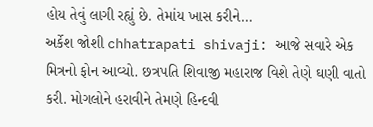હોય તેવું લાગી રહ્યું છે. તેમાંય ખાસ કરીને…
અર્કેશ જોશી chhatrapati shivaji: આજે સવારે એક મિત્રનો ફોન આવ્યો. છત્રપતિ શિવાજી મહારાજ વિશે તેણે ઘણી વાતો કરી. મોગલોને હરાવીને તેમણે હિન્દવી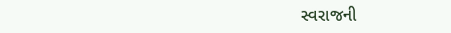સ્વરાજની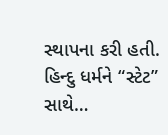સ્થાપના કરી હતી. હિન્દુ ધર્મને “સ્ટેટ” સાથે…